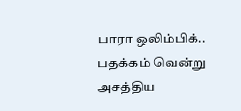பாரா ஒலிம்பிக்.. பதக்கம் வென்று அசத்திய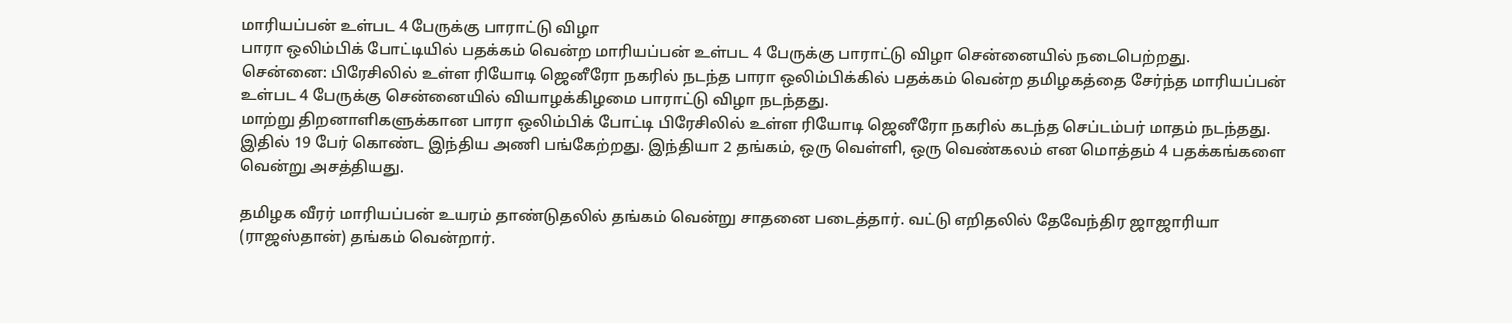மாரியப்பன் உள்பட 4 பேருக்கு பாராட்டு விழா
பாரா ஒலிம்பிக் போட்டியில் பதக்கம் வென்ற மாரியப்பன் உள்பட 4 பேருக்கு பாராட்டு விழா சென்னையில் நடைபெற்றது.
சென்னை: பிரேசிலில் உள்ள ரியோடி ஜெனீரோ நகரில் நடந்த பாரா ஒலிம்பிக்கில் பதக்கம் வென்ற தமிழகத்தை சேர்ந்த மாரியப்பன் உள்பட 4 பேருக்கு சென்னையில் வியாழக்கிழமை பாராட்டு விழா நடந்தது.
மாற்று திறனாளிகளுக்கான பாரா ஒலிம்பிக் போட்டி பிரேசிலில் உள்ள ரியோடி ஜெனீரோ நகரில் கடந்த செப்டம்பர் மாதம் நடந்தது. இதில் 19 பேர் கொண்ட இந்திய அணி பங்கேற்றது. இந்தியா 2 தங்கம், ஒரு வெள்ளி, ஒரு வெண்கலம் என மொத்தம் 4 பதக்கங்களை வென்று அசத்தியது.

தமிழக வீரர் மாரியப்பன் உயரம் தாண்டுதலில் தங்கம் வென்று சாதனை படைத்தார். வட்டு எறிதலில் தேவேந்திர ஜாஜாரியா (ராஜஸ்தான்) தங்கம் வென்றார்.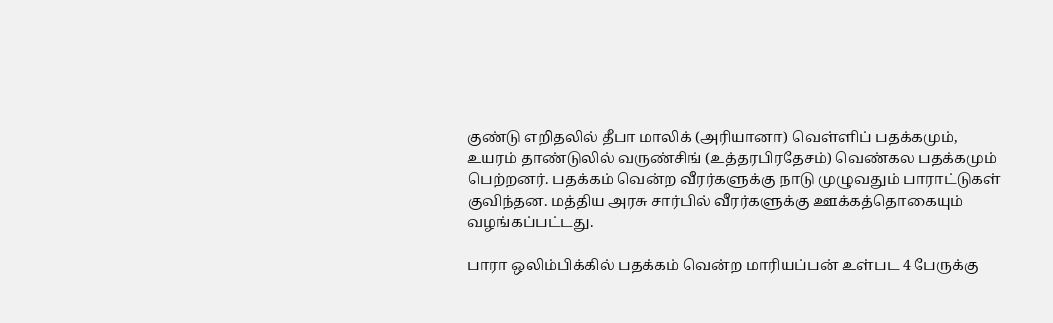குண்டு எறிதலில் தீபா மாலிக் (அரியானா) வெள்ளிப் பதக்கமும், உயரம் தாண்டுலில் வருண்சிங் (உத்தரபிரதேசம்) வெண்கல பதக்கமும் பெற்றனர். பதக்கம் வென்ற வீரர்களுக்கு நாடு முழுவதும் பாராட்டுகள் குவிந்தன. மத்திய அரசு சார்பில் வீரர்களுக்கு ஊக்கத்தொகையும் வழங்கப்பட்டது.

பாரா ஒலிம்பிக்கில் பதக்கம் வென்ற மாரியப்பன் உள்பட 4 பேருக்கு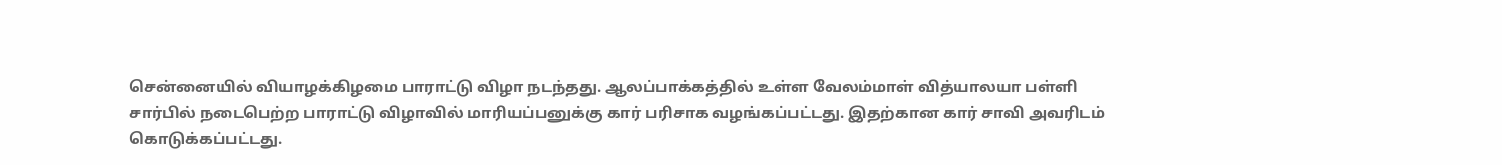சென்னையில் வியாழக்கிழமை பாராட்டு விழா நடந்தது. ஆலப்பாக்கத்தில் உள்ள வேலம்மாள் வித்யாலயா பள்ளி சார்பில் நடைபெற்ற பாராட்டு விழாவில் மாரியப்பனுக்கு கார் பரிசாக வழங்கப்பட்டது. இதற்கான கார் சாவி அவரிடம் கொடுக்கப்பட்டது.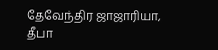தேவேந்திர ஜாஜாரியா, தீபா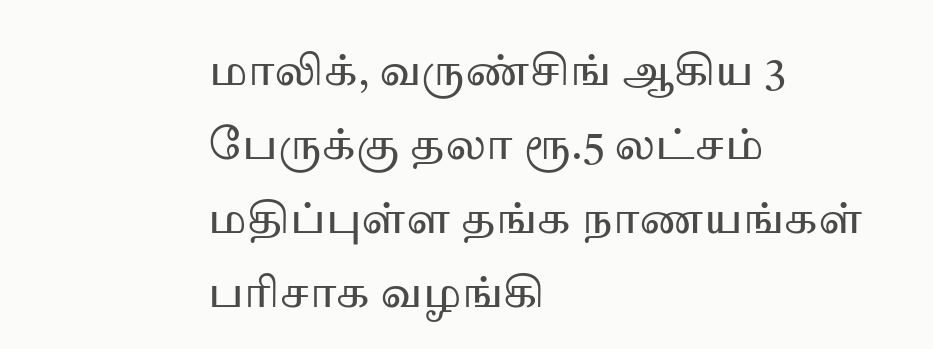மாலிக், வருண்சிங் ஆகிய 3 பேருக்கு தலா ரூ.5 லட்சம் மதிப்புள்ள தங்க நாணயங்கள் பரிசாக வழங்கி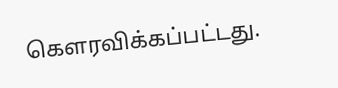கெளரவிக்கப்பட்டது.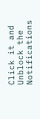Click it and Unblock the Notifications